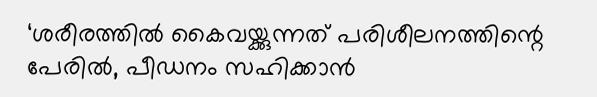‘ശരീരത്തിൽ കൈവയ്ക്കുന്നത് പരിശീലനത്തിന്റെ പേരിൽ, പീഡനം സഹിക്കാൻ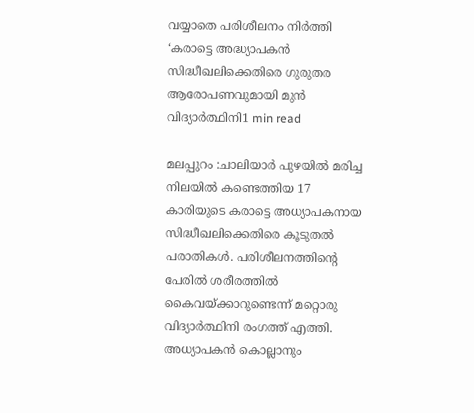വയ്യാതെ പരിശീലനം നിർത്തി ‘കരാട്ടെ അദ്ധ്യാപകൻ സിദ്ധീഖലിക്കെതിരെ ഗുരുതര ആരോപണവുമായി മുൻ വിദ്യാർത്ഥിനി1 min read

മലപ്പുറം :ചാലിയാര്‍ പുഴയില്‍ മരിച്ച നിലയില്‍ കണ്ടെത്തിയ 17 കാരിയുടെ കരാട്ടെ അധ്യാപകനായ സിദ്ധീഖലിക്കെതിരെ കൂടുതൽ പരാതികൾ. പരിശീലനത്തിന്റെ പേരിൽ ശരീരത്തിൽ കൈവയ്ക്കാറുണ്ടെന്ന് മറ്റൊരു വിദ്യാർത്ഥിനി രംഗത്ത് എത്തി. അധ്യാപകൻ കൊല്ലാനും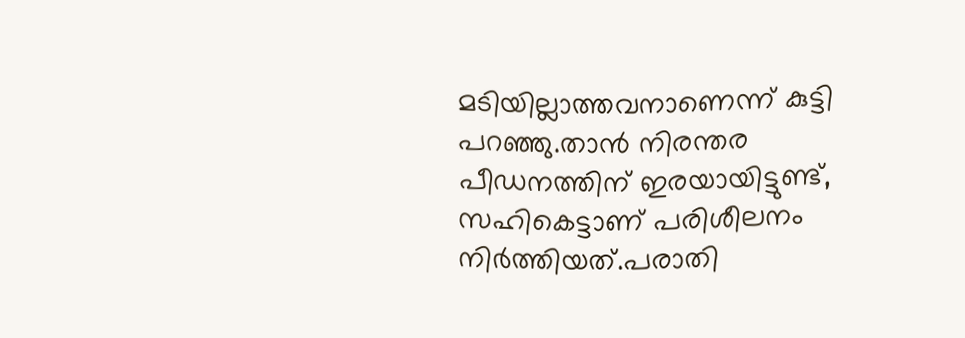മടിയില്ലാത്തവനാണെന്ന് കുട്ടി പറഞ്ഞു.താൻ നിരന്തര പീഡനത്തിന് ഇരയായിട്ടുണ്ട്, സഹികെട്ടാണ് പരിശീലനം നിർത്തിയത്.പരാതി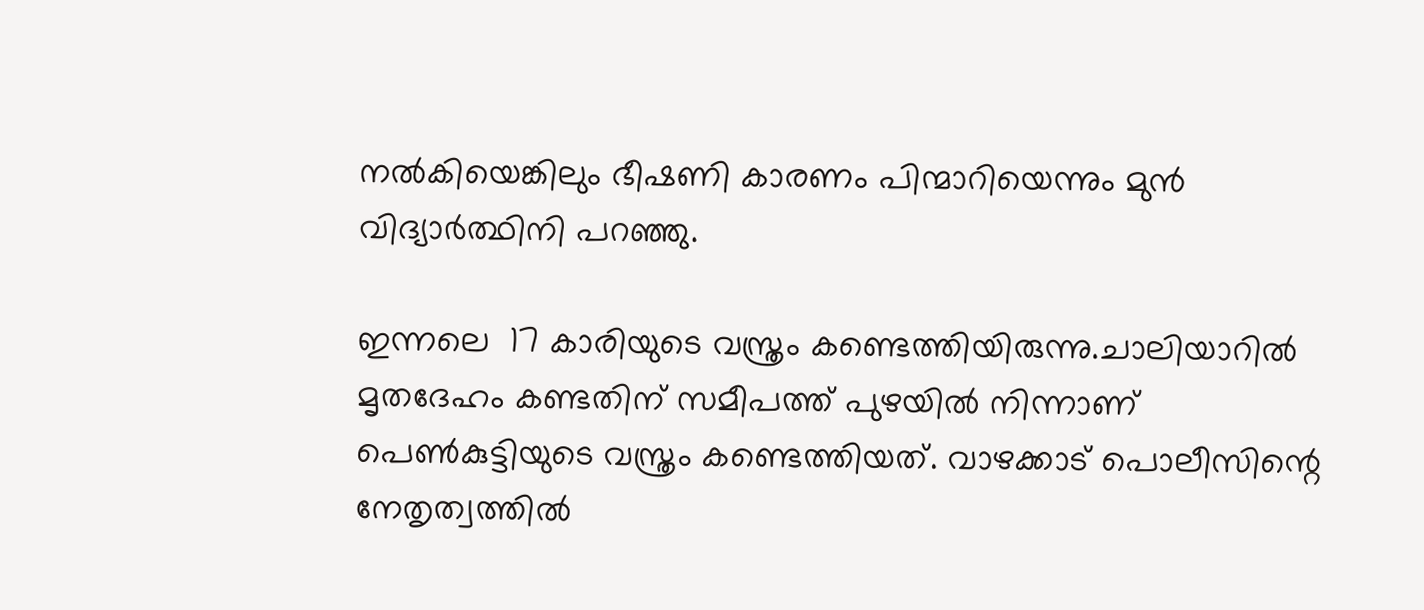നൽകിയെങ്കിലും ഭീഷണി കാരണം പിന്മാറിയെന്നും മുൻ വിദ്യാർത്ഥിനി പറഞ്ഞു.

ഇന്നലെ  17 കാരിയുടെ വസ്ത്രം കണ്ടെത്തിയിരുന്നു.ചാലിയാറില്‍ മൃതദേഹം കണ്ടതിന് സമീപത്ത് പുഴയില്‍ നിന്നാണ് പെണ്‍കുട്ടിയുടെ വസ്ത്രം കണ്ടെത്തിയത്. വാഴക്കാട് പൊലീസിന്റെ നേതൃത്വത്തില്‍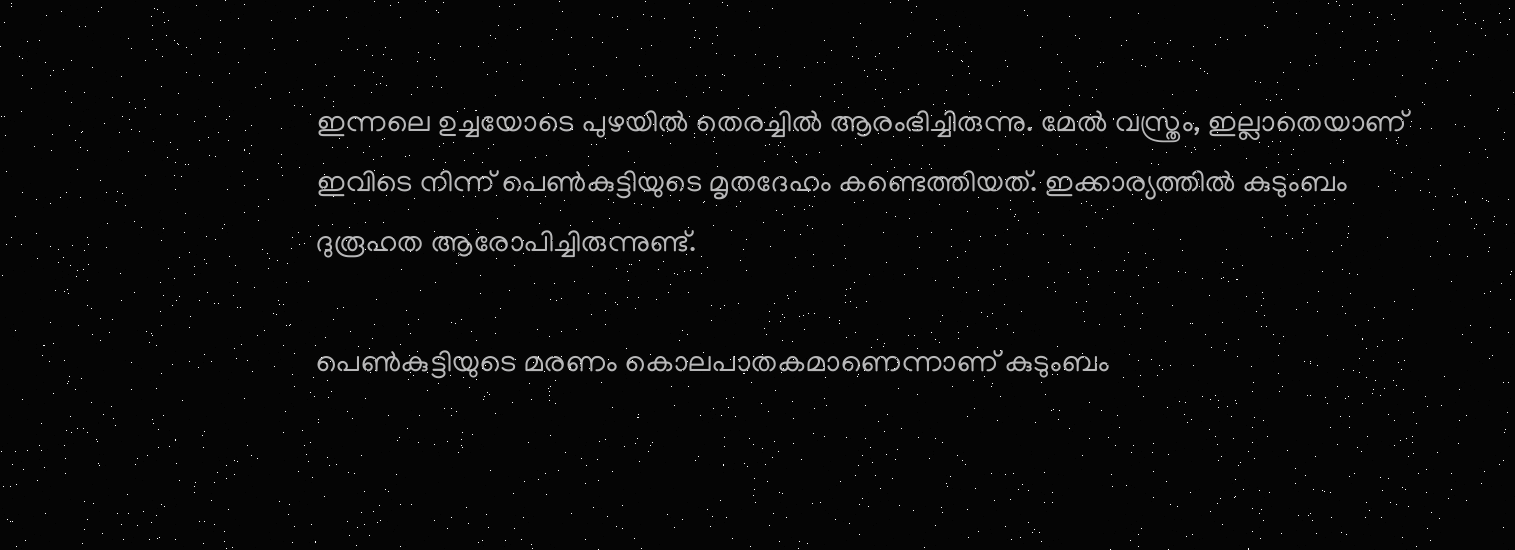ഇന്നലെ ഉച്ചയോടെ പുഴയില്‍ തെരച്ചില്‍ ആരംഭിച്ചിരുന്നു. മേല്‍ വസ്ത്രം, ഇല്ലാതെയാണ് ഇവിടെ നിന്ന് പെണ്‍കുട്ടിയുടെ മൃതദേഹം കണ്ടെത്തിയത്. ഇക്കാര്യത്തില്‍ കുടുംബം ദുരൂഹത ആരോപിച്ചിരുന്നുണ്ട്.

പെണ്‍കുട്ടിയുടെ മരണം കൊലപാതകമാണെന്നാണ് കുടുംബം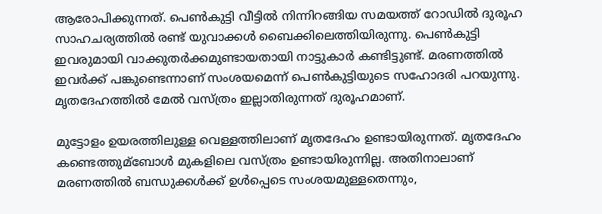ആരോപിക്കുന്നത്. പെണ്‍കുട്ടി വീട്ടില്‍ നിന്നിറങ്ങിയ സമയത്ത് റോഡില്‍ ദുരൂഹ സാഹചര്യത്തില്‍ രണ്ട് യുവാക്കള്‍ ബൈക്കിലെത്തിയിരുന്നു. പെണ്‍കുട്ടി ഇവരുമായി വാക്കുതർക്കമുണ്ടായതായി നാട്ടുകാർ കണ്ടിട്ടുണ്ട്. മരണത്തില്‍ ഇവർക്ക് പങ്കുണ്ടെന്നാണ് സംശയമെന്ന് പെണ്‍കുട്ടിയുടെ സഹോദരി പറയുന്നു. മൃതദേഹത്തില്‍ മേല്‍ വസ്ത്രം ഇല്ലാതിരുന്നത് ദുരൂഹമാണ്.

മുട്ടോളം ഉയരത്തിലുള്ള വെള്ളത്തിലാണ് മൃതദേഹം ഉണ്ടായിരുന്നത്. മൃതദേഹം കണ്ടെത്തുമ്ബോള്‍ മുകളിലെ വസ്ത്രം ഉണ്ടായിരുന്നില്ല. അതിനാലാണ് മരണത്തില്‍ ബന്ധുക്കള്‍ക്ക് ഉള്‍പ്പെടെ സംശയമുള്ളതെന്നും,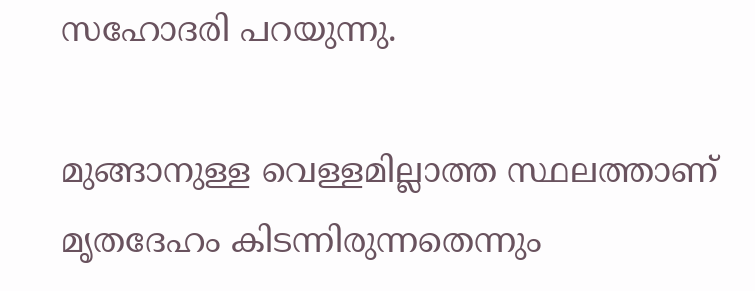സഹോദരി പറയുന്നു.

മുങ്ങാനുള്ള വെള്ളമില്ലാത്ത സ്ഥലത്താണ് മൃതദേഹം കിടന്നിരുന്നതെന്നും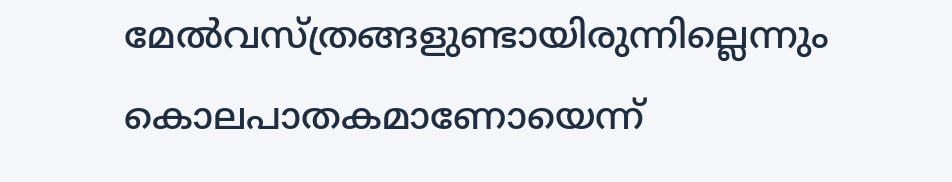മേല്‍വസ്ത്രങ്ങളുണ്ടായിരുന്നില്ലെന്നും കൊലപാതകമാണോയെന്ന്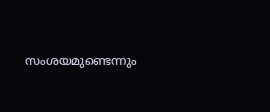സംശയമുണ്ടെന്നും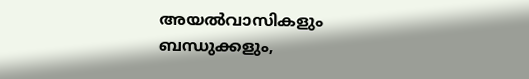അയല്‍വാസികളും ബന്ധുക്കളും,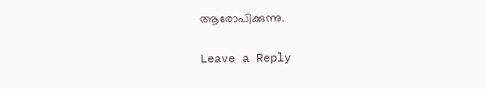ആരോപിക്കുന്നു.

Leave a Reply